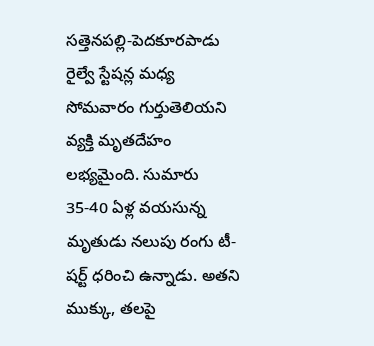సత్తెనపల్లి-పెదకూరపాడు రైల్వే స్టేషన్ల మధ్య సోమవారం గుర్తుతెలియని వ్యక్తి మృతదేహం లభ్యమైంది. సుమారు 35-40 ఏళ్ల వయసున్న మృతుడు నలుపు రంగు టీ-షర్ట్ ధరించి ఉన్నాడు. అతని ముక్కు, తలపై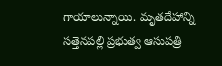గాయాలున్నాయి. మృతదేహాన్ని సత్తెనపల్లి ప్రభుత్వ ఆసుపత్రి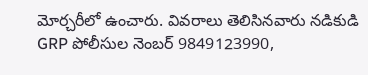మోర్చరీలో ఉంచారు. వివరాలు తెలిసినవారు నడికుడి GRP పోలీసుల నెంబర్ 9849123990,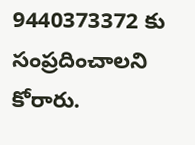9440373372 కు సంప్రదించాలని కోరారు.